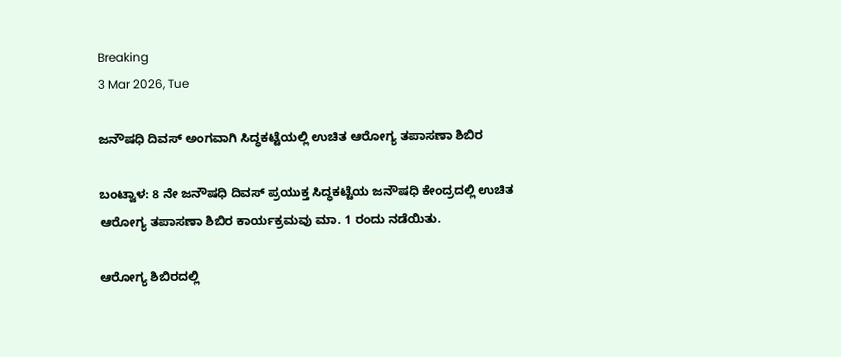Breaking
3 Mar 2026, Tue

ಜನೌಷಧಿ ದಿವಸ್ ಅಂಗವಾಗಿ ಸಿದ್ಧಕಟ್ಟೆಯಲ್ಲಿ ಉಚಿತ ಆರೋಗ್ಯ ತಪಾಸಣಾ ಶಿಬಿರ

ಬಂಟ್ವಾಳ: 8 ನೇ ಜನೌಷಧಿ ದಿವಸ್ ಪ್ರಯುಕ್ತ ಸಿದ್ಧಕಟ್ಟೆಯ ಜನೌಷಧಿ ಕೇಂದ್ರದಲ್ಲಿ ಉಚಿತ ಆರೋಗ್ಯ ತಪಾಸಣಾ ಶಿಬಿರ ಕಾರ್ಯಕ್ರಮವು ಮಾ. 1 ರಂದು ನಡೆಯಿತು.

ಆರೋಗ್ಯ ಶಿಬಿರದಲ್ಲಿ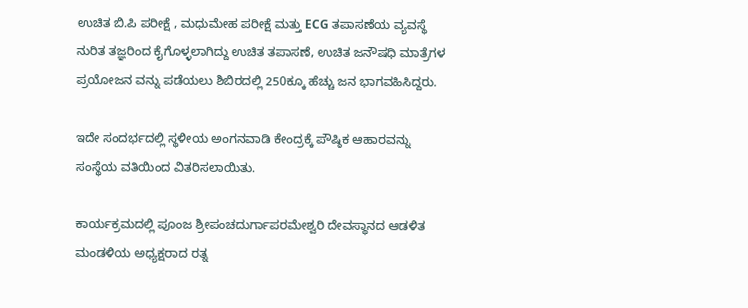ಉಚಿತ ಬಿ.ಪಿ ಪರೀಕ್ಷೆ , ಮಧುಮೇಹ ಪರೀಕ್ಷೆ ಮತ್ತು ECG ತಪಾಸಣೆಯ ವ್ಯವಸ್ಥೆ ನುರಿತ ತಜ್ಞರಿಂದ ಕೈಗೊಳ್ಳಲಾಗಿದ್ದು ಉಚಿತ ತಪಾಸಣೆ, ಉಚಿತ ಜನೌಷಧಿ ಮಾತ್ರೆಗಳ ಪ್ರಯೋಜನ ವನ್ನು ಪಡೆಯಲು ಶಿಬಿರದಲ್ಲಿ 250ಕ್ಕೂ ಹೆಚ್ಚು ಜನ ಭಾಗವಹಿಸಿದ್ದರು.

ಇದೇ ಸಂದರ್ಭದಲ್ಲಿ ಸ್ಥಳೀಯ ಅಂಗನವಾಡಿ ಕೇಂದ್ರಕ್ಕೆ ಪೌಷ್ಠಿಕ ಆಹಾರವನ್ನು ಸಂಸ್ಥೆಯ ವತಿಯಿಂದ ವಿತರಿಸಲಾಯಿತು.

ಕಾರ್ಯಕ್ರಮದಲ್ಲಿ ಪೂಂಜ ಶ್ರೀಪಂಚದುರ್ಗಾಪರಮೇಶ್ವರಿ ದೇವಸ್ಥಾನದ ಆಡಳಿತ ಮಂಡಳಿಯ ಅಧ್ಯಕ್ಷರಾದ ರತ್ನ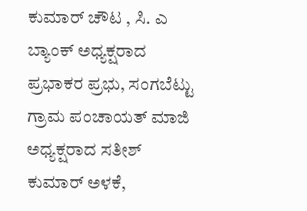ಕುಮಾರ್ ಚೌಟ , ಸಿ. ಎ ಬ್ಯಾಂಕ್ ಅಧ್ಯಕ್ಷರಾದ ಪ್ರಭಾಕರ ಪ್ರಭು, ಸಂಗಬೆಟ್ಟು ಗ್ರಾಮ ಪಂಚಾಯತ್ ಮಾಜಿ ಅಧ್ಯಕ್ಷರಾದ ಸತೀಶ್ ಕುಮಾರ್ ಅಳಕೆ,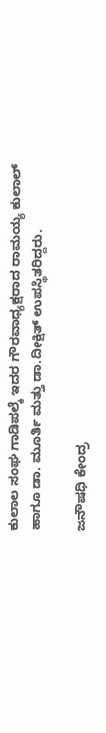ಕುಲಾಲ ಸಂಘ ಗಾಡಿಪಲ್ಕೆ ಇದರ ಗೌರವಾಧ್ಯಕ್ಷರಾದ ರಾಮಯ್ಯ ಕುಲಾಲ್ ಹಾಗೂ ಡಾ. ಮೂರ್ತಿ ಮತ್ತು ಡಾ.ದೀಕ್ಷಿತ್ ಉಪಸ್ಥಿತರಿದ್ದರು.

ಜನೌಷಧಿ ಕೇಂದ್ರ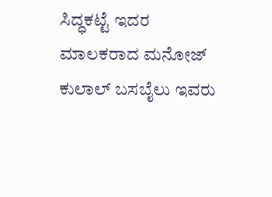ಸಿದ್ಧಕಟ್ಟೆ ಇದರ ಮಾಲಕರಾದ ಮನೋಜ್ ಕುಲಾಲ್ ಬಸಬೈಲು ಇವರು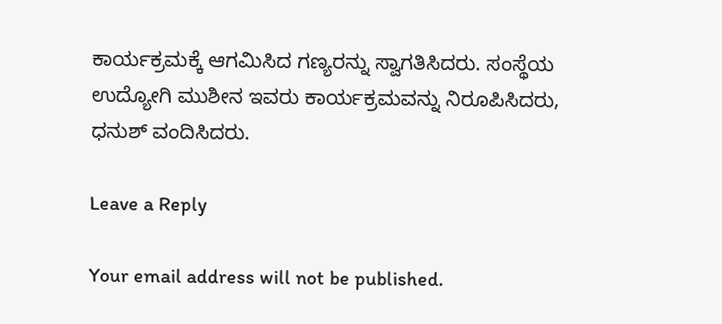ಕಾರ್ಯಕ್ರಮಕ್ಕೆ ಆಗಮಿಸಿದ ಗಣ್ಯರನ್ನು ಸ್ವಾಗತಿಸಿದರು. ಸಂಸ್ಥೆಯ ಉದ್ಯೋಗಿ ಮುಶೀನ ಇವರು ಕಾರ್ಯಕ್ರಮವನ್ನು ನಿರೂಪಿಸಿದರು, ಧನುಶ್ ವಂದಿಸಿದರು.

Leave a Reply

Your email address will not be published.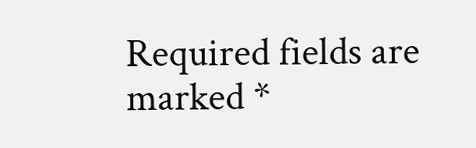Required fields are marked *